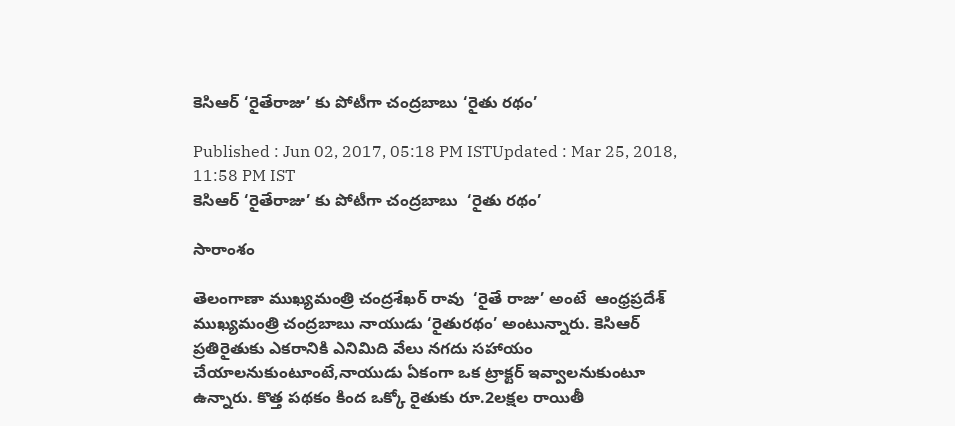కెసిఆర్ ‘రైతేరాజు’ కు పోటీగా చంద్రబాబు ‘రైతు రథం’

Published : Jun 02, 2017, 05:18 PM ISTUpdated : Mar 25, 2018, 11:58 PM IST
కెసిఆర్ ‘రైతేరాజు’ కు పోటీగా చంద్రబాబు  ‘రైతు రథం’

సారాంశం

తెలంగాణా ముఖ్యమంత్రి చంద్రశేఖర్ రావు  ‘రైతే రాజు’ అంటే  ఆంధ్రప్రదేశ్ ముఖ్యమంత్రి చంద్రబాబు నాయుడు ‘రైతురథం’ అంటున్నారు. కెసిఆర్ ప్రతిరైతుకు ఎకరానికి ఎనిమిది వేలు నగదు సహాయం చేయాలనుకుంటూంటే,నాయుడు ఏకంగా ఒక ట్రాక్టర్ ఇవ్వాలనుకుంటూ ఉన్నారు. కొత్త పథకం కింద ఒక్కో రైతుకు రూ.2లక్షల రాయితీ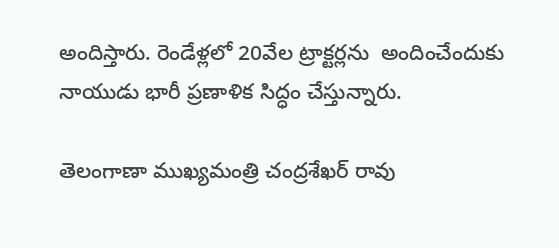అందిస్తారు. రెండేళ్లలో 20వేల ట్రాక్టర్లను  అందించేందుకు నాయుడు భారీ ప్రణాళిక సిద్ధం చేస్తున్నారు.

తెలంగాణా ముఖ్యమంత్రి చంద్రశేఖర్ రావు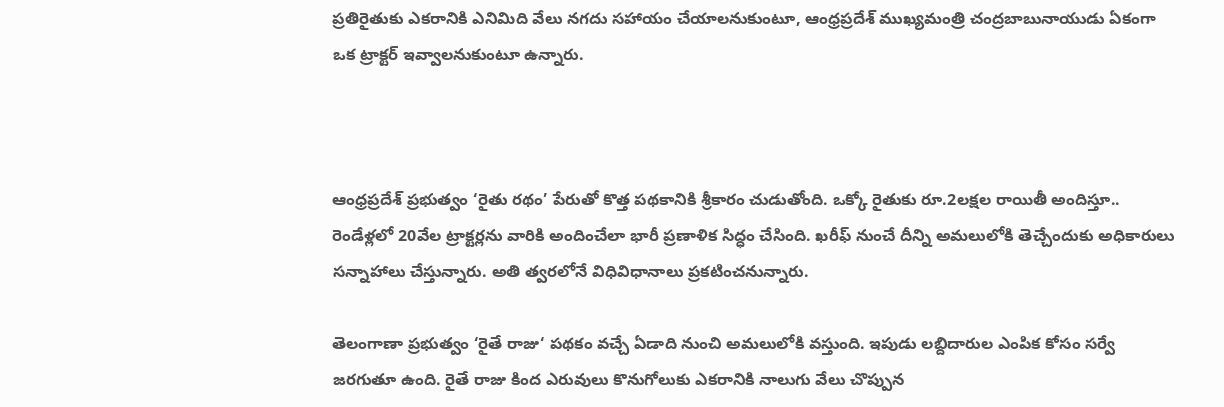ప్రతిరైతుకు ఎకరానికి ఎనిమిది వేలు నగదు సహాయం చేయాలనుకుంటూ, ఆంధ్రప్రదేశ్ ముఖ్యమంత్రి చంద్రబాబునాయుడు ఏకంగా ఒక ట్రాక్టర్ ఇవ్వాలనుకుంటూ ఉన్నారు.



ఆంధ్రప్రదేశ్ ప్రభుత్వం ‘రైతు రథం’ పేరుతో కొత్త పథకానికి శ్రీకారం చుడుతోంది. ఒక్కో రైతుకు రూ.2లక్షల రాయితీ అందిస్తూ.. రెండేళ్లలో 20వేల ట్రాక్టర్లను వారికి అందించేలా భారీ ప్రణాళిక సిద్ధం చేసింది. ఖరీఫ్‌ నుంచే దీన్ని అమలులోకి తెచ్చేందుకు అధికారులు సన్నాహాలు చేస్తున్నారు. అతి త్వరలోనే విధివిధానాలు ప్రకటించనున్నారు.

తెలంగాణా ప్రభుత్వం ‘రైతే రాజు‘ పథకం వచ్చే ఏడాది నుంచి అమలులోకి వస్తుంది. ఇపుడు లబ్దిదారుల ఎంపిక కోసం సర్వే జరగుతూ ఉంది. రైతే రాజు కింద ఎరువులు కొనుగోలుకు ఎకరానికి నాలుగు వేలు చొప్పున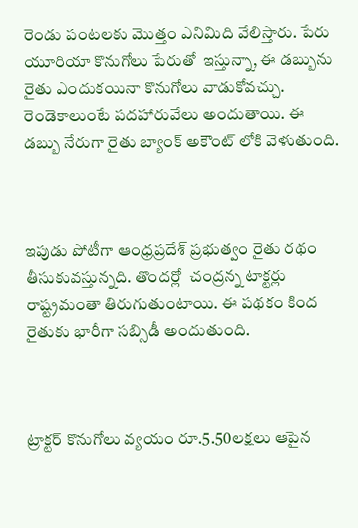రెండు పంటలకు మొత్తం ఎనిమిది వేలిస్తారు. పేరు యూరియా కొనుగోలు పేరుతో  ఇస్తున్నా, ఈ డబ్బును రైతు ఎందుకయినా కొనుగోలు వాడుకోవచ్చు. రెండెకాలుంటే పదహారువేలు అందుతాయి. ఈ డబ్బు నేరుగా రైతు బ్యాంక్ అకౌంట్ లోకి వెళుతుంది.



ఇపుడు పోటీగా ఆంధ్రప్రదేశ్ ప్రభుత్వం రైతు రథం తీసుకువస్తున్నది. తొందర్లో  చంద్రన్న టాక్టర్లు రాష్ట్రమంతా తిరుగుతుంటాయి. ఈ పథకం కింద రైతుకు భారీగా సబ్సిడీ అందుతుంది.



ట్రాక్టర్‌ కొనుగోలు వ్యయం రూ.5.50లక్షలు ఆపైన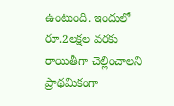ఉంటుంది. ఇందులో రూ.2లక్షల వరకు రాయితీగా చెల్లించాలని ప్రాథమికంగా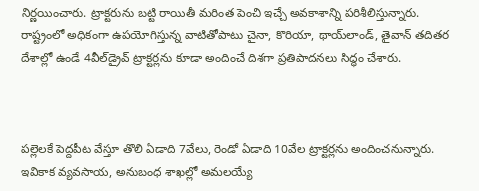నిర్ణయించారు. ట్రాక్టరును బట్టి రాయితీ మరింత పెంచి ఇచ్చే అవకాశాన్ని పరిశీలిస్తున్నారు. రాష్ట్రంలో అధికంగా ఉపయోగిస్తున్న వాటితోపాటు చైనా, కొరియా, థాయ్‌లాండ్‌, తైవాన్‌ తదితర దేశాల్లో ఉండే 4వీల్‌డ్రైవ్‌ ట్రాక్టర్లను కూడా అందించే దిశగా ప్రతిపాదనలు సిద్ధం చేశారు.



పల్లెలకే పెద్దపీట వేస్తూ తొలి ఏడాది 7వేలు, రెండో ఏడాది 10వేల ట్రాక్టర్లను అందించనున్నారు. ఇవికాక వ్యవసాయ, అనుబంధ శాఖల్లో అమలయ్యే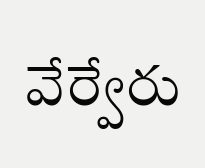వేర్వేరు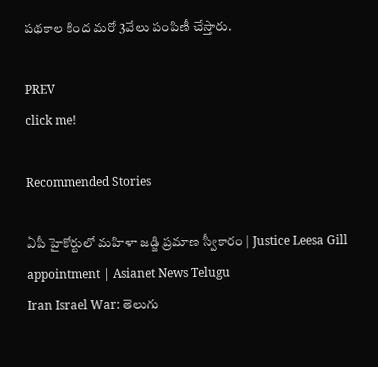పథకాల కింద మరో 3వేలు పంపిణీ చేస్తారు.

PREV
click me!

Recommended Stories

ఏపీ హైకోర్టులో మహిళా జడ్జి ప్రమాణ స్వీకారం | Justice Leesa Gill appointment | Asianet News Telugu
Iran Israel War: తెలుగు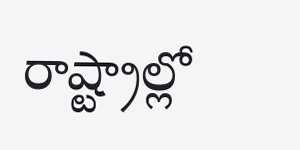రాష్ట్రాల్లో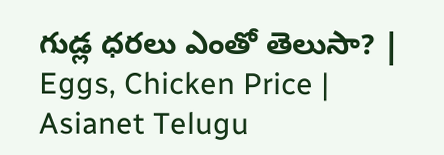గుడ్ల ధరలు ఎంతో తెలుసా? | Eggs, Chicken Price | Asianet Telugu